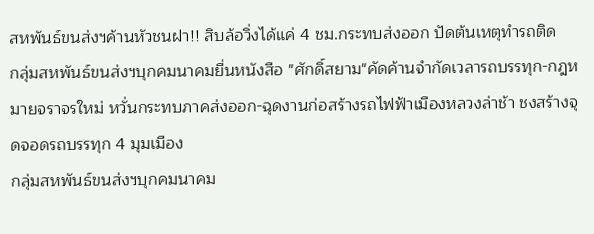สหพันธ์ขนส่งฯค้านหัวชนฝา!! สิบล้อวิ่งได้แค่ 4 ชม.กระทบส่งออก ปัดต้นเหตุทำรถติด
กลุ่มสหพันธ์ขนส่งฯบุกคมนาคมยื่นหนังสือ "ศักดิ์สยาม"คัดค้านจำกัดเวลารถบรรทุก-กฎหมายจราจรใหม่ หวั่นกระทบภาคส่งออก-ฉุดงานก่อสร้างรถไฟฟ้าเมืองหลวงล่าช้า ชงสร้างจุดจอดรถบรรทุก 4 มุมเมือง
กลุ่มสหพันธ์ขนส่งฯบุกคมนาคม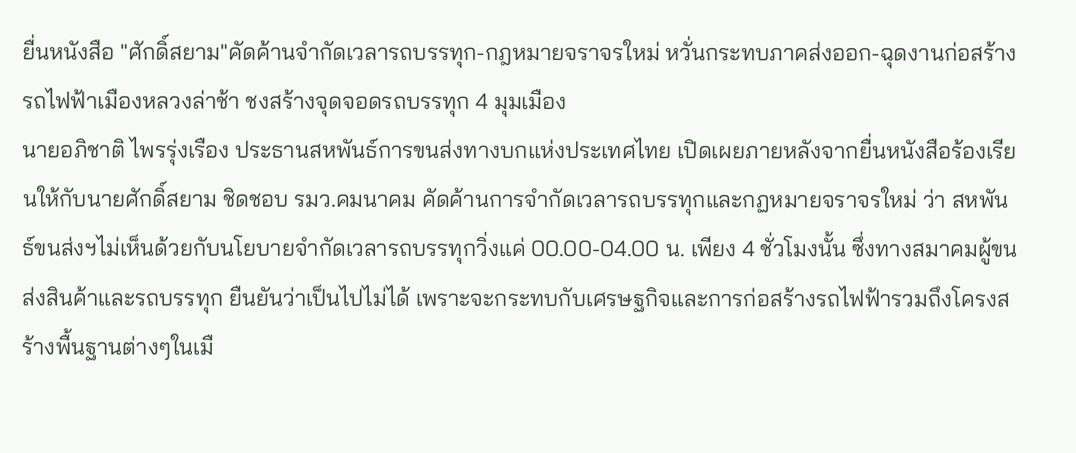ยื่นหนังสือ "ศักดิ์สยาม"คัดค้านจำกัดเวลารถบรรทุก-กฎหมายจราจรใหม่ หวั่นกระทบภาคส่งออก-ฉุดงานก่อสร้างรถไฟฟ้าเมืองหลวงล่าช้า ชงสร้างจุดจอดรถบรรทุก 4 มุมเมือง
นายอภิชาติ ไพรรุ่งเรือง ประธานสหพันธ์การขนส่งทางบกแห่งประเทศไทย เปิดเผยภายหลังจากยื่นหนังสือร้องเรียนให้กับนายศักดิ์สยาม ชิดชอบ รมว.คมนาคม คัดค้านการจำกัดเวลารถบรรทุกและกฏหมายจราจรใหม่ ว่า สหพันธ์ขนส่งฯไม่เห็นด้วยกับนโยบายจำกัดเวลารถบรรทุกวิ่งแค่ 00.00-04.00 น. เพียง 4 ชั่วโมงนั้น ซึ่งทางสมาคมผู้ขนส่งสินค้าและรถบรรทุก ยืนยันว่าเป็นไปไม่ได้ เพราะจะกระทบกับเศรษฐกิจและการก่อสร้างรถไฟฟ้ารวมถึงโครงสร้างพื้นฐานต่างๆในเมื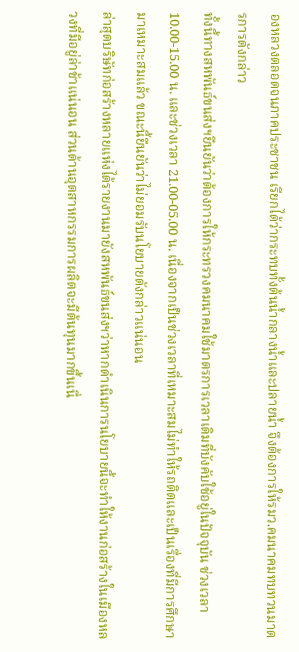องหลวงตลอดจนภาคประชาชน เรียกได้ว่ากระทบทั้งต้นน้ำกลางน้ำและปลายน้ำ จึงต้องการให้รมว.คมนาคมทบทวนมาตรการดังกล่าว
ทั้งนี้ทางสหพันธ์ขนส่งฯยืนยันว่าต้องการให้กระทรวงคมนาคมใช้มาตรการเวลาเดิมที่บังคับใช้อยู่ในปัจจุบัน ช่วงเวลา 10.00-15.00 น. และช่วงเวลา 21.00-05.00 น. เนื่องจากเป็นช่วงเวลาที่เหมาะสมไม่ทำให้รถติดและเป็นเรื่องที่มีการศึกษามาเหมาะสมแล้ว ขณะนี้ยืนยันว่าไม่ยอมรับนโยบายดังกล่าวแน่นอน
ล่าสุดบริษัทก่อสร้างหลายแห่งได้รายงานมายังสหพันธ์ขนส่งฯว่าหากดำเนินการนโยบายนี้จะทำให้งานก่อสร้างในเมืองหลวงที่มีอยู่ล่าช้าแน่นอน ส่วนด้านอุตสาหกรรมการผลิตจะมีต้นทุนมากขึ้นเนื่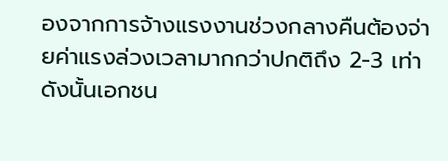องจากการจ้างแรงงานช่วงกลางคืนต้องจ่ายค่าแรงล่วงเวลามากกว่าปกติถึง 2-3 เท่า ดังนั้นเอกชน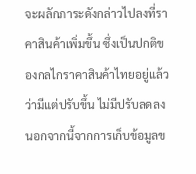จะผลักภาระดังกล่าวไปลงที่ราคาสินค้าเพิ่มขึ้น ซึ่งเป็นปกติของกลไกราคาสินค้าไทยอยู่แล้วว่ามีแต่ปรับขึ้น ไม่มีปรับลดลง
นอกจากนี้จากการเก็บข้อมูลข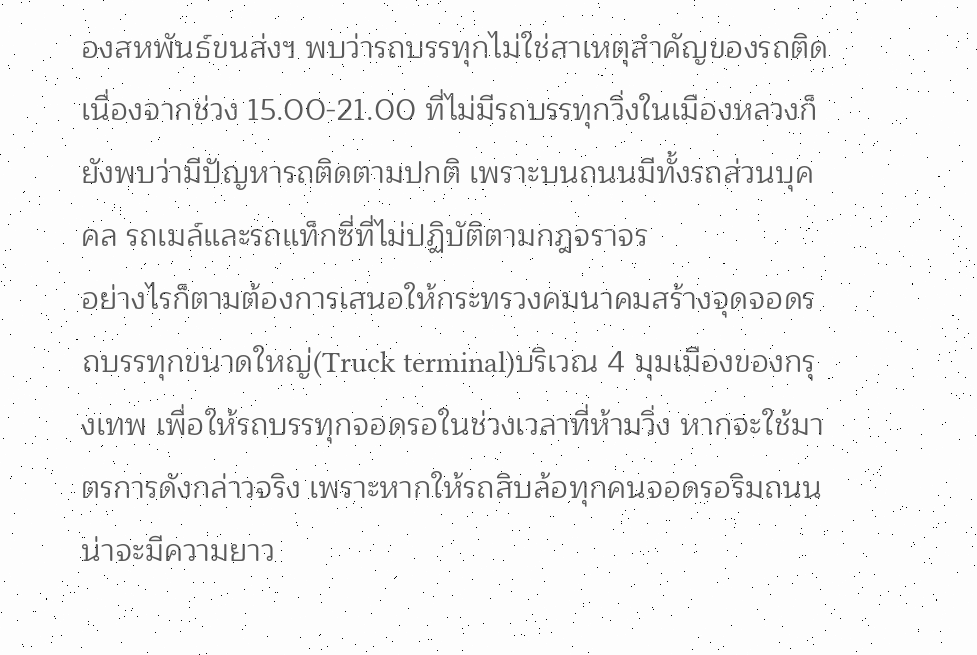องสหพันธ์ขนส่งฯ พบว่ารถบรรทุกไม่ใช่สาเหตุสำคัญของรถติด เนื่องจากช่วง 15.00-21.00 ที่ไม่มีรถบรรทุกวิ่งในเมืองหลวงก็ยังพบว่ามีปัญหารถติดตามปกติ เพราะบนถนนมีทั้งรถส่วนบุคคล รถเมล์และรถแท็กซี่ที่ไม่ปฏิบัติตามกฎจราจร
อย่างไรก็ตามต้องการเสนอให้กระทรวงคมนาคมสร้างจุดจอดรถบรรทุกขนาดใหญ่(Truck terminal)บริเวณ 4 มุมเมืองของกรุงเทพ เพื่อให้รถบรรทุกจอดรอในช่วงเวลาที่ห้ามวิ่ง หากจะใช้มาตรการดังกล่าวจริง เพราะหากให้รถสิบล้อทุกคนจอดรอริมถนนน่าจะมีความยาว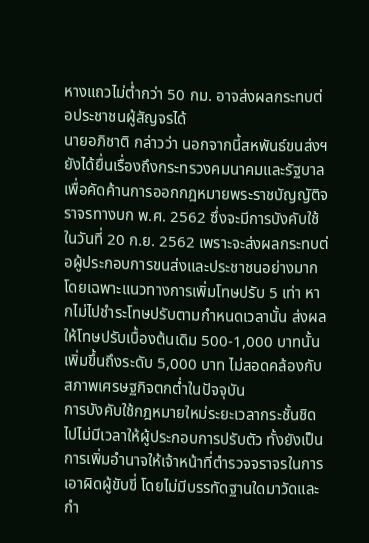หางแถวไม่ต่ำกว่า 50 กม. อาจส่งผลกระทบต่อประชาชนผู้สัญจรได้
นายอภิชาติ กล่าวว่า นอกจากนี้สหพันธ์ขนส่งฯยังได้ยื่นเรื่องถึงกระทรวงคมนาคมและรัฐบาลเพื่อคัดค้านการออกกฎหมายพระราชบัญญัติจราจรทางบก พ.ศ. 2562 ซึ่งจะมีการบังคับใช้ในวันที่ 20 ก.ย. 2562 เพราะจะส่งผลกระทบต่อผู้ประกอบการขนส่งและประชาชนอย่างมาก โดยเฉพาะแนวทางการเพิ่มโทษปรับ 5 เท่า หากไม่ไปชำระโทษปรับตามกำหนดเวลานั้น ส่งผลให้โทษปรับเบื้องต้นเดิม 500-1,000 บาทนั้น เพิ่มขึ้นถึงระดับ 5,000 บาท ไม่สอดคล้องกับสภาพเศรษฐกิจตกต่ำในปัจจุบัน
การบังคับใช้กฎหมายใหม่ระยะเวลากระชั้นชิดไปไม่มีเวลาให้ผู้ประกอบการปรับตัว ทั้งยังเป็นการเพิ่มอำนาจให้เจ้าหน้าที่ตำรวจจราจรในการเอาผิดผู้ขับขี่ โดยไม่มีบรรทัดฐานใดมาวัดและกำ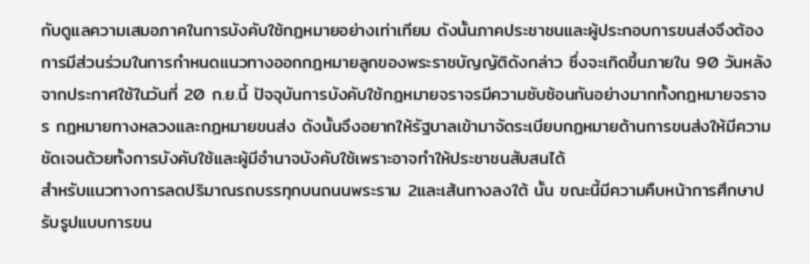กับดูแลความเสมอภาคในการบังคับใช้กฎหมายอย่างเท่าเทียม ดังนั้นภาคประชาชนและผู้ประกอบการขนส่งจึงต้องการมีส่วนร่วมในการกำหนดแนวทางออกกฎหมายลูกของพระราชบัญญัติดังกล่าว ซึ่งจะเกิดขึ้นภายใน 90 วันหลังจากประกาศใช้ในวันที่ 20 ก.ย.นี้ ปัจจุบันการบังคับใช้กฎหมายจราจรมีความซับซ้อนกันอย่างมากทั้งกฎหมายจราจร กฎหมายทางหลวงและกฎหมายขนส่ง ดังนั้นจึงอยากให้รัฐบาลเข้ามาจัดระเบียบกฎหมายด้านการขนส่งให้มีความชัดเจนด้วยทั้งการบังคับใช้และผู้มีอำนาจบังคับใช้เพราะอาจทำให้ประชาชนสับสนได้
สำหรับแนวทางการลดปริมาณรถบรรทุกบนถนนพระราม 2และเส้นทางลงใต้ นั้น ขณะนี้มีความคืบหน้าการศึกษาปรับรูปแบบการขน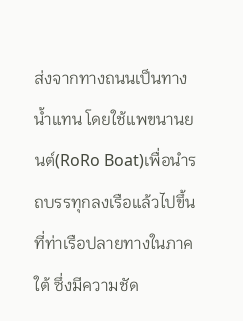ส่งจากทางถนนเป็นทางน้ำแทน โดยใช้แพขนานยนต์(RoRo Boat)เพื่อนำรถบรรทุกลงเรือแล้วไปขึ้นที่ท่าเรือปลายทางในภาคใต้ ซึ่งมีความชัด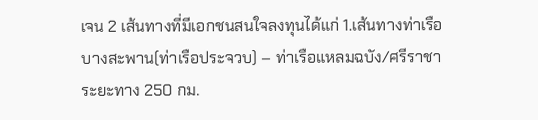เจน 2 เส้นทางที่มีเอกชนสนใจลงทุนได้แก่ 1.เส้นทางท่าเรือบางสะพาน(ท่าเรือประจวบ) – ท่าเรือแหลมฉบัง/ศรีราชา ระยะทาง 250 กม.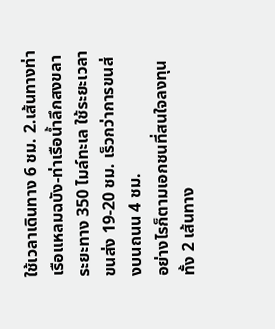ใช้เวลาเดินทาง 6 ชม. 2.เส้นทางท่าเรือแหลมฉบัง-ท่าเรือน้ำลึกสงขลา ระยะทาง 350 ไมล์ทะเล ใช้ระยะเวลาขนส่ง 19-20 ชม. เร็วกว่าการขนส่งบนถนน 4 ชม.
อย่างไรก็ตามเอกชนที่สนใจลงทุนทั้ง 2 เส้นทาง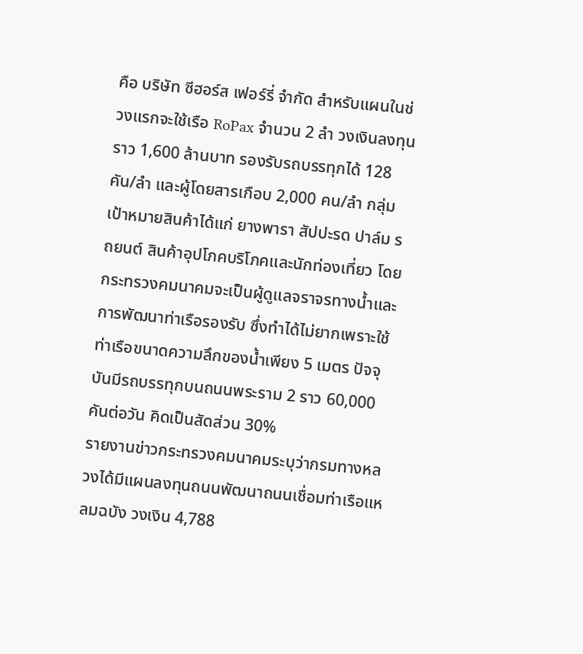คือ บริษัท ซีฮอร์ส เฟอร์รี่ จำกัด สำหรับแผนในช่วงแรกจะใช้เรือ RoPax จำนวน 2 ลำ วงเงินลงทุนราว 1,600 ล้านบาท รองรับรถบรรทุกได้ 128 คัน/ลำ และผู้โดยสารเกือบ 2,000 คน/ลำ กลุ่มเป้าหมายสินค้าได้แก่ ยางพารา สัปปะรด ปาล์ม รถยนต์ สินค้าอุปโภคบริโภคและนักท่องเที่ยว โดยกระทรวงคมนาคมจะเป็นผู้ดูแลจราจรทางน้ำและการพัฒนาท่าเรือรองรับ ซึ่งทำได้ไม่ยากเพราะใช้ท่าเรือขนาดความลึกของน้ำเพียง 5 เมตร ปัจจุบันมีรถบรรทุกบนถนนพระราม 2 ราว 60,000 คันต่อวัน คิดเป็นสัดส่วน 30%
รายงานข่าวกระทรวงคมนาคมระบุว่ากรมทางหลวงได้มีแผนลงทุนถนนพัฒนาถนนเชื่อมท่าเรือแหลมฉบัง วงเงิน 4,788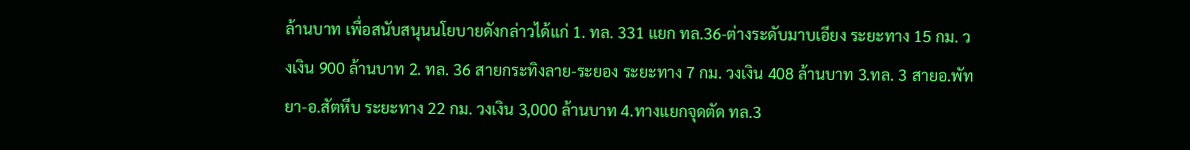ล้านบาท เพื่อสนับสนุนนโยบายดังกล่าวได้แก่ 1. ทล. 331 แยก ทล.36-ต่างระดับมาบเอียง ระยะทาง 15 กม. วงเงิน 900 ล้านบาท 2. ทล. 36 สายกระทิงลาย-ระยอง ระยะทาง 7 กม. วงเงิน 408 ล้านบาท 3.ทล. 3 สายอ.พัทยา-อ.สัตหีบ ระยะทาง 22 กม. วงเงิน 3,000 ล้านบาท 4.ทางแยกจุดตัด ทล.3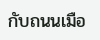กับถนนเมือ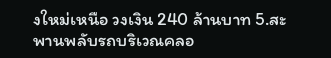งใหม่เหนือ วงเงิน 240 ล้านบาท 5.สะพานพลับรถบริเวณคลอ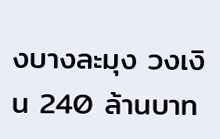งบางละมุง วงเงิน 240 ล้านบาท